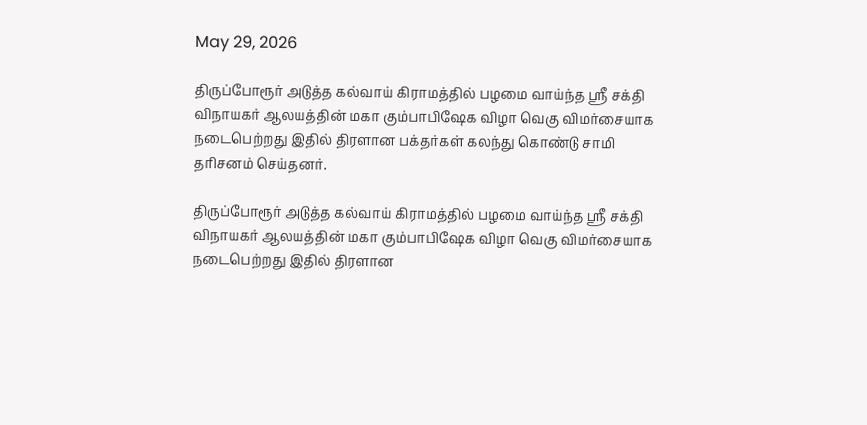May 29, 2026

திருப்போரூர் அடுத்த கல்வாய் கிராமத்தில் பழமை வாய்ந்த ஸ்ரீ சக்தி விநாயகர் ஆலயத்தின் மகா கும்பாபிஷேக விழா வெகு விமர்சையாக நடைபெற்றது இதில் திரளான பக்தர்கள் கலந்து கொண்டு சாமி தரிசனம் செய்தனர்.

திருப்போரூர் அடுத்த கல்வாய் கிராமத்தில் பழமை வாய்ந்த ஸ்ரீ சக்தி விநாயகர் ஆலயத்தின் மகா கும்பாபிஷேக விழா வெகு விமர்சையாக நடைபெற்றது இதில் திரளான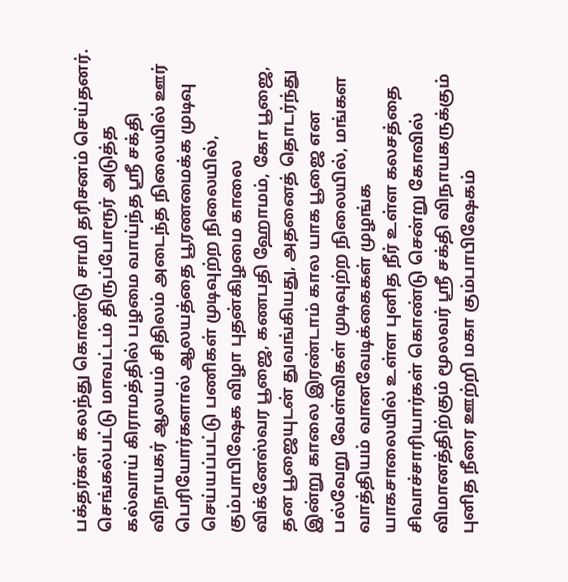பக்தர்கள் கலந்து கொண்டு சாமி தரிசனம் செய்தனர். செங்கல்பட்டு மாவட்டம் திருப்போரூர் அடுத்த கல்வாய் கிராமத்தில் பழமை வாய்ந்த ஸ்ரீ சக்தி விநாயகர் ஆலயம் சிதிலம் அடைந்த நிலையில் ஊர் பெரியோர்களால் ஆலயத்தை பூரணமைக்க முடிவு செய்யப்பட்டு பணிகள் முடிவுற்ற நிலையில், கும்பாபிஷேக விழா புதன்கிழமை காலை விக்னேஸ்வர பூஜை, கணபதி ஹோமம், கோ பூஜை, தன பூஜையுடன் துவங்கியது, அதனைத் தொடர்ந்து இன்று காலை இரண்டாம் கால யாக பூஜை என பல்வேறு வேள்விகள் முடிவுற்ற நிலையில், மங்கள வாத்தியம் வானவேடிக்கைகள் முழங்க யாகசாலையில் உள்ள புனித நீர் உள்ள கலசத்தை சிவாச்சாரியார்கள் கொண்டு சென்று கோவில் விமானத்திற்கும் மூலவர் ஸ்ரீ சக்தி விநாயகருக்கும் புனித நீரை ஊற்றி மகா கும்பாபிஷேகம்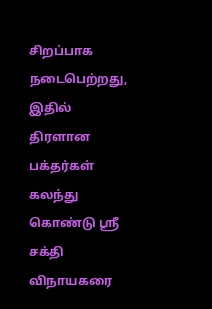சிறப்பாக நடைபெற்றது, இதில் திரளான பக்தர்கள் கலந்து கொண்டு ஸ்ரீ சக்தி விநாயகரை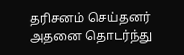தரிசனம் செய்தனர் அதனை தொடர்ந்து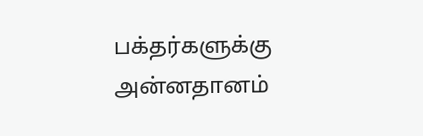பக்தர்களுக்கு அன்னதானம்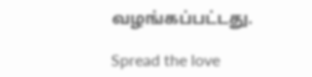வழங்கப்பட்டது.

Spread the love